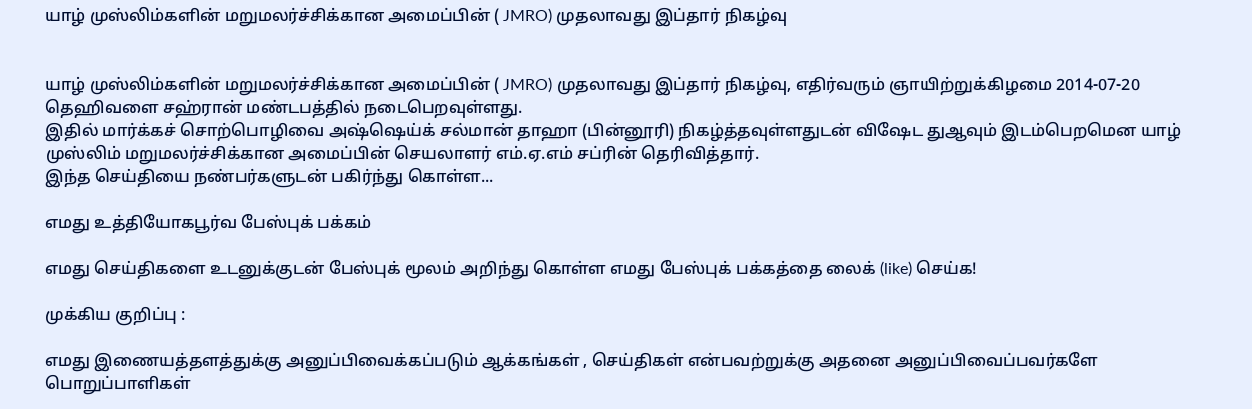யாழ் முஸ்லிம்களின் மறுமலர்ச்சிக்கான அமைப்பின் ( JMRO) முதலாவது இப்தார் நிகழ்வு


யாழ் முஸ்லிம்களின் மறுமலர்ச்சிக்கான அமைப்பின் ( JMRO) முதலாவது இப்தார் நிகழ்வு, எதிர்வரும் ஞாயிற்றுக்கிழமை 2014-07-20 தெஹிவளை சஹ்ரான் மண்டபத்தில் நடைபெறவுள்ளது.
இதில் மார்க்கச் சொற்பொழிவை அஷ்ஷெய்க் சல்மான் தாஹா (பின்னூரி) நிகழ்த்தவுள்ளதுடன் விஷேட துஆவும் இடம்பெறமென யாழ் முஸ்லிம் மறுமலர்ச்சிக்கான அமைப்பின் செயலாளர் எம்.ஏ.எம் சப்ரின் தெரிவித்தார்.
இந்த செய்தியை நண்பர்களுடன் பகிர்ந்து கொள்ள...

எமது உத்தியோகபூர்வ பேஸ்புக் பக்கம்

எமது செய்திகளை உடனுக்குடன் பேஸ்புக் மூலம் அறிந்து கொள்ள எமது பேஸ்புக் பக்கத்தை லைக் (like) செய்க!

முக்கிய குறிப்பு :

எமது இணையத்தளத்துக்கு அனுப்பிவைக்கப்படும் ஆக்கங்கள் , செய்திகள் என்பவற்றுக்கு அதனை அனுப்பிவைப்பவர்களே பொறுப்பாளிகள்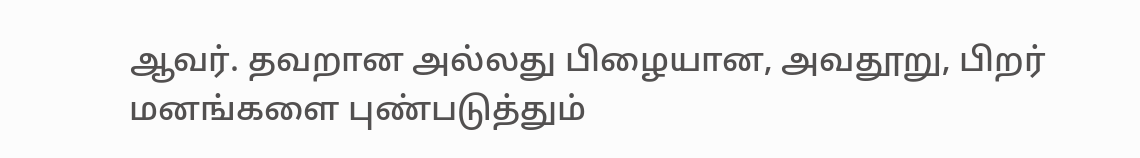ஆவர். தவறான அல்லது பிழையான, அவதூறு, பிறர் மனங்களை புண்படுத்தும்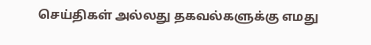செய்திகள் அல்லது தகவல்களுக்கு எமது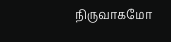நிருவாகமோ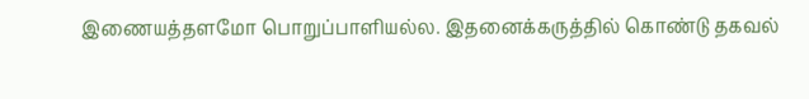இணையத்தளமோ பொறுப்பாளியல்ல. இதனைக்கருத்தில் கொண்டு தகவல்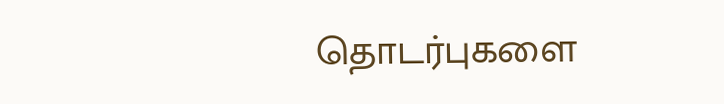தொடர்புகளை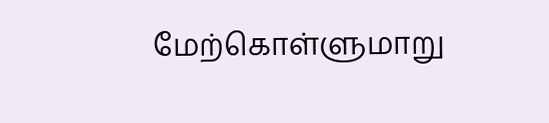மேற்கொள்ளுமாறு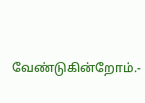வேண்டுகின்றோம்.-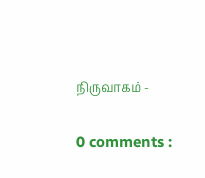நிருவாகம் -

0 comments :